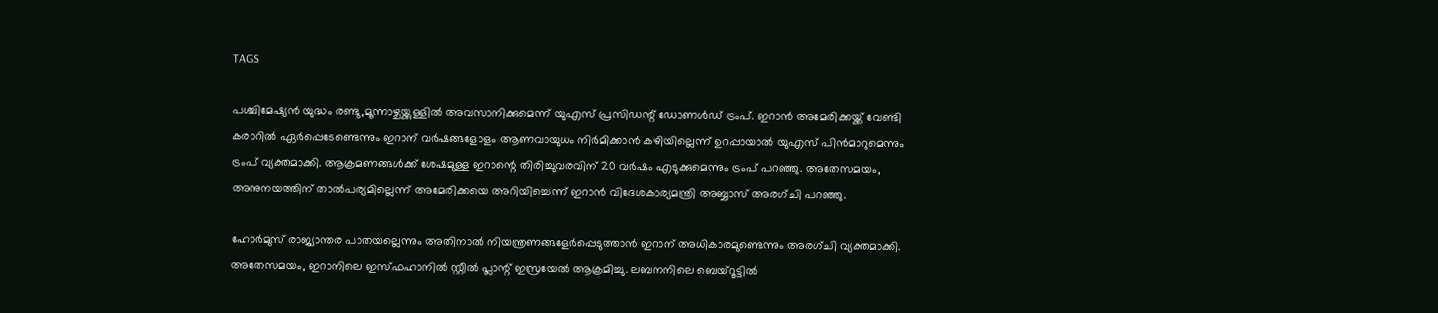TAGS

പശ്ചിമേഷ്യന്‍ യുദ്ധം രണ്ടു,മൂന്നാഴ്ചയ്ക്കുള്ളില്‍ അവസാനിക്കുമെന്ന് യുഎസ് പ്രസിഡന്റ് ഡോണള്‍ഡ് ട്രംപ്. ഇറാന്‍ അമേരിക്കയ്ക്ക് വേണ്ടി കരാറില്‍ ഏര്‍പ്പെടേണ്ടെന്നും ഇറാന് വര്‍ഷങ്ങളോളം ആണവായുധം നിര്‍മിക്കാന്‍ കഴിയില്ലെന്ന് ഉറപ്പായാല്‍ യുഎസ് പിന്‍മാറുമെന്നും ട്രംപ് വ്യക്തമാക്കി. ആക്രമണങ്ങള്‍ക്ക് ശേഷമുള്ള ഇറാന്റെ തിരിച്ചുവരവിന് 20 വര്‍ഷം എടുക്കുമെന്നും ട്രംപ് പറഞ്ഞു. അതേസമയം, അനുനയത്തിന് താല്‍പര്യമില്ലെന്ന് അമേരിക്കയെ അറിയിച്ചെന്ന് ഇറാന്‍ വിദേശകാര്യമന്ത്രി അബ്ബാസ് അരഗ്ചി പറഞ്ഞു.

ഹോര്‍മുസ് രാജ്യാന്തര പാതയല്ലെന്നും അതിനാല്‍ നിയന്ത്രണങ്ങളേര്‍പ്പെടുത്താന്‍ ഇറാന് അധികാരമുണ്ടെന്നും അരഗ്ചി വ്യക്തമാക്കി. അതേസമയം, ഇറാനിലെ ഇസ്ഫഹാനില്‍ സ്റ്റീല്‍ പ്ലാന്റ് ഇസ്രയേല്‍ ആക്രമിച്ചു. ലബനനിലെ ബെയ്റൂട്ടില്‍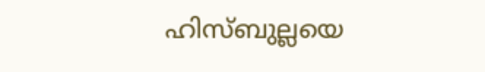ഹിസ്ബുല്ലയെ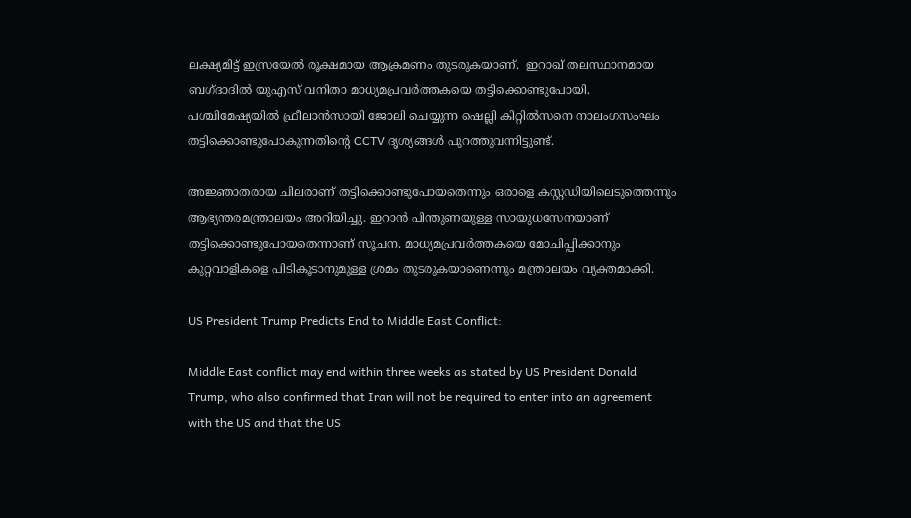ലക്ഷ്യമിട്ട് ഇസ്രയേല്‍ രൂക്ഷമായ ആക്രമണം തുടരുകയാണ്.  ഇറാഖ് തലസ്ഥാനമായ ബഗ്ദാദിൽ യുഎസ് വനിതാ മാധ്യമപ്രവർത്തകയെ തട്ടിക്കൊണ്ടുപോയി. പശ്ചിമേഷ്യയില്‍ ഫ്രീലാന്‍സായി ജോലി ചെയ്യുന്ന ഷെല്ലി കിറ്റില്‍സനെ നാലംഗസംഘം തട്ടിക്കൊണ്ടുപോകുന്നതിന്റെ CCTV ദൃശ്യങ്ങള്‍ പുറത്തുവന്നിട്ടുണ്ട്.

അ‍ജ്ഞാതരായ ചിലരാണ് തട്ടിക്കൊണ്ടുപോയതെന്നും ഒരാളെ കസ്റ്റഡിയിലെടുത്തെന്നും ആഭ്യന്തരമന്ത്രാലയം അറിയിച്ചു. ഇറാന്‍ പിന്തുണയുള്ള സായുധസേനയാണ് തട്ടിക്കൊണ്ടുപോയതെന്നാണ് സൂചന. മാധ്യമപ്രവര്‍ത്തകയെ മോചിപ്പിക്കാനും കുറ്റവാളികളെ പിടികൂടാനുമുള്ള ശ്രമം തുടരുകയാണെന്നും മന്ത്രാലയം വ്യക്തമാക്കി.

US President Trump Predicts End to Middle East Conflict:

Middle East conflict may end within three weeks as stated by US President Donald Trump, who also confirmed that Iran will not be required to enter into an agreement with the US and that the US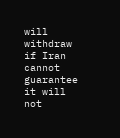will withdraw if Iran cannot guarantee it will not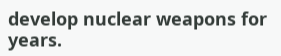develop nuclear weapons for years.